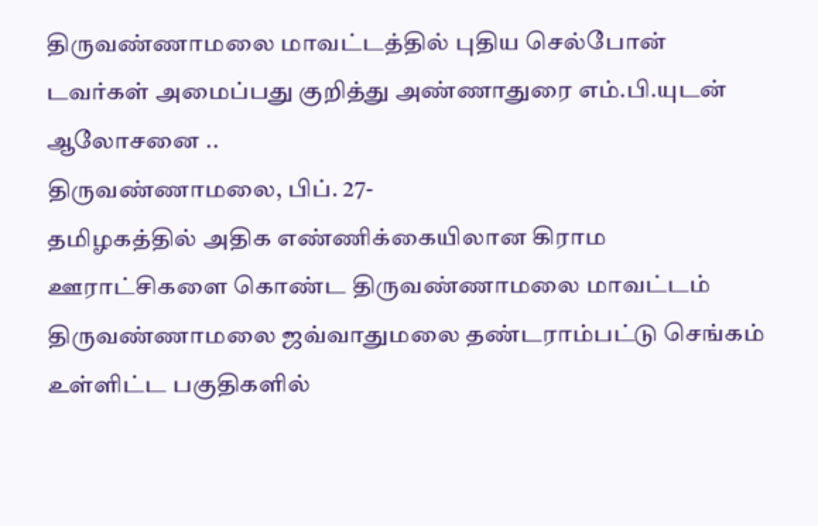திருவண்ணாமலை மாவட்டத்தில் புதிய செல்போன் டவர்கள் அமைப்பது குறித்து அண்ணாதுரை எம்.பி.யுடன் ஆலோசனை ..
திருவண்ணாமலை, பிப். 27-
தமிழகத்தில் அதிக எண்ணிக்கையிலான கிராம ஊராட்சிகளை கொண்ட திருவண்ணாமலை மாவட்டம் திருவண்ணாமலை ஜவ்வாதுமலை தண்டராம்பட்டு செங்கம் உள்ளிட்ட பகுதிகளில்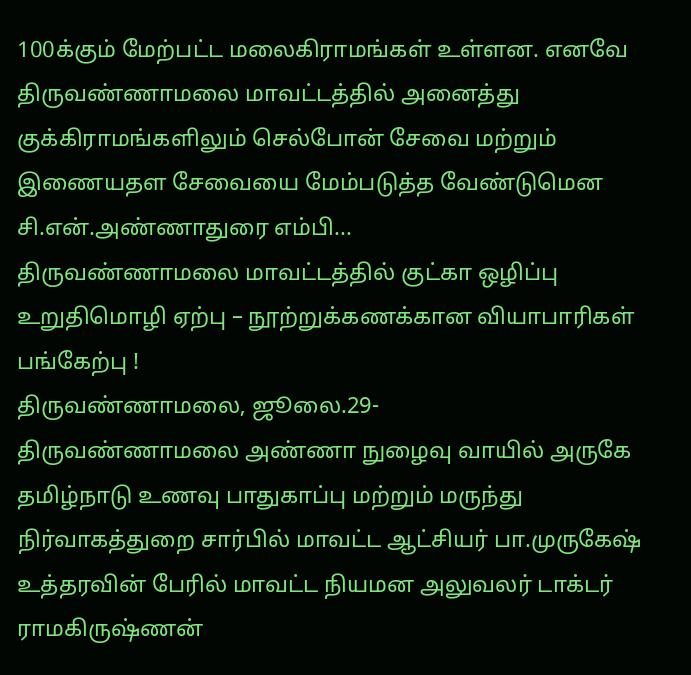100க்கும் மேற்பட்ட மலைகிராமங்கள் உள்ளன. எனவே திருவண்ணாமலை மாவட்டத்தில் அனைத்து குக்கிராமங்களிலும் செல்போன் சேவை மற்றும் இணையதள சேவையை மேம்படுத்த வேண்டுமென சி.என்.அண்ணாதுரை எம்பி...
திருவண்ணாமலை மாவட்டத்தில் குட்கா ஒழிப்பு உறுதிமொழி ஏற்பு – நூற்றுக்கணக்கான வியாபாரிகள் பங்கேற்பு !
திருவண்ணாமலை, ஜூலை.29-
திருவண்ணாமலை அண்ணா நுழைவு வாயில் அருகே தமிழ்நாடு உணவு பாதுகாப்பு மற்றும் மருந்து நிர்வாகத்துறை சார்பில் மாவட்ட ஆட்சியர் பா.முருகேஷ் உத்தரவின் பேரில் மாவட்ட நியமன அலுவலர் டாக்டர் ராமகிருஷ்ணன்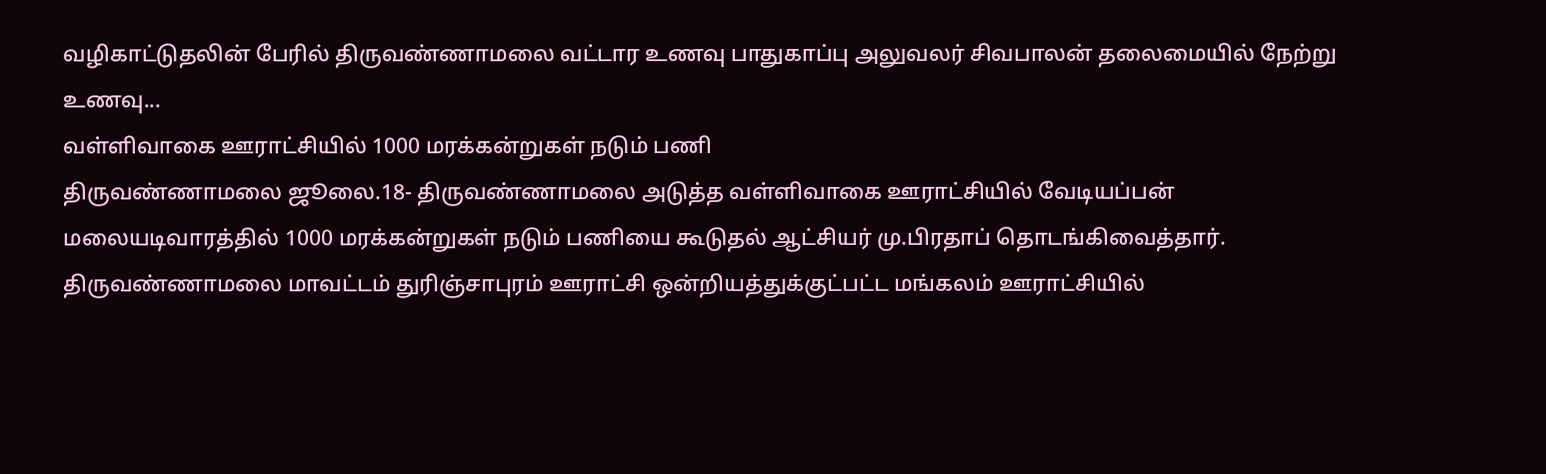வழிகாட்டுதலின் பேரில் திருவண்ணாமலை வட்டார உணவு பாதுகாப்பு அலுவலர் சிவபாலன் தலைமையில் நேற்று உணவு...
வள்ளிவாகை ஊராட்சியில் 1000 மரக்கன்றுகள் நடும் பணி
திருவண்ணாமலை ஜூலை.18- திருவண்ணாமலை அடுத்த வள்ளிவாகை ஊராட்சியில் வேடியப்பன் மலையடிவாரத்தில் 1000 மரக்கன்றுகள் நடும் பணியை கூடுதல் ஆட்சியர் மு.பிரதாப் தொடங்கிவைத்தார். திருவண்ணாமலை மாவட்டம் துரிஞ்சாபுரம் ஊராட்சி ஒன்றியத்துக்குட்பட்ட மங்கலம் ஊராட்சியில்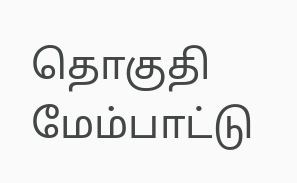தொகுதி மேம்பாட்டு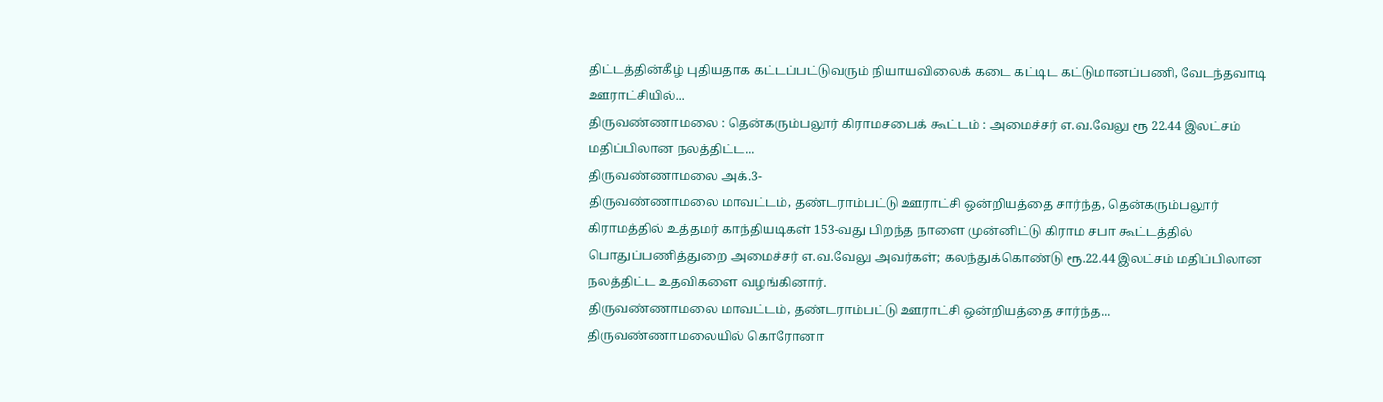திட்டத்தின்கீழ் புதியதாக கட்டப்பட்டுவரும் நியாயவிலைக் கடை கட்டிட கட்டுமானப்பணி, வேடந்தவாடி ஊராட்சியில்...
திருவண்ணாமலை : தென்கரும்பலூர் கிராமசபைக் கூட்டம் : அமைச்சர் எ.வ.வேலு ரூ 22.44 இலட்சம் மதிப்பிலான நலத்திட்ட...
திருவண்ணாமலை அக்.3-
திருவண்ணாமலை மாவட்டம், தண்டராம்பட்டு ஊராட்சி ஒன்றியத்தை சார்ந்த, தென்கரும்பலூர் கிராமத்தில் உத்தமர் காந்தியடிகள் 153-வது பிறந்த நாளை முன்னிட்டு கிராம சபா கூட்டத்தில் பொதுப்பணித்துறை அமைச்சர் எ.வ.வேலு அவர்கள்; கலந்துக்கொண்டு ரூ.22.44 இலட்சம் மதிப்பிலான நலத்திட்ட உதவிகளை வழங்கினார்.
திருவண்ணாமலை மாவட்டம், தண்டராம்பட்டு ஊராட்சி ஒன்றியத்தை சார்ந்த...
திருவண்ணாமலையில் கொரோனா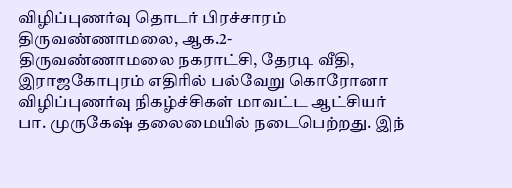விழிப்புணர்வு தொடர் பிரச்சாரம்
திருவண்ணாமலை, ஆக.2-
திருவண்ணாமலை நகராட்சி, தேரடி வீதி, இராஜகோபுரம் எதிரில் பல்வேறு கொரோனா விழிப்புணர்வு நிகழ்ச்சிகள் மாவட்ட ஆட்சியர் பா. முருகேஷ் தலைமையில் நடைபெற்றது. இந்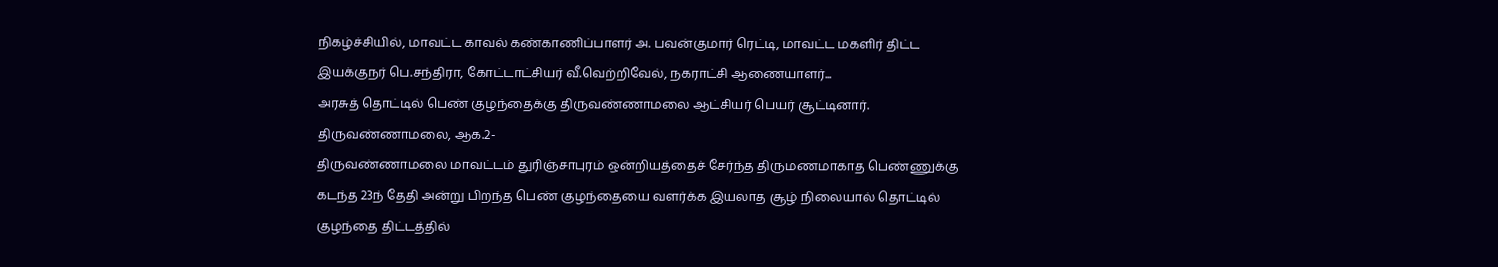நிகழ்ச்சியில், மாவட்ட காவல் கண்காணிப்பாளர் அ. பவன்குமார் ரெட்டி, மாவட்ட மகளிர் திட்ட இயக்குநர் பெ.சந்திரா, கோட்டாட்சியர் வீ.வெற்றிவேல், நகராட்சி ஆணையாளர்...
அரசுத் தொட்டில் பெண் குழந்தைக்கு திருவண்ணாமலை ஆட்சியர் பெயர் சூட்டினார்.
திருவண்ணாமலை, ஆக.2-
திருவண்ணாமலை மாவட்டம் துரிஞ்சாபுரம் ஒன்றியத்தைச் சேர்ந்த திருமணமாகாத பெண்ணுக்கு கடந்த 23ந் தேதி அன்று பிறந்த பெண் குழந்தையை வளர்க்க இயலாத சூழ் நிலையால் தொட்டில் குழந்தை திட்டத்தில்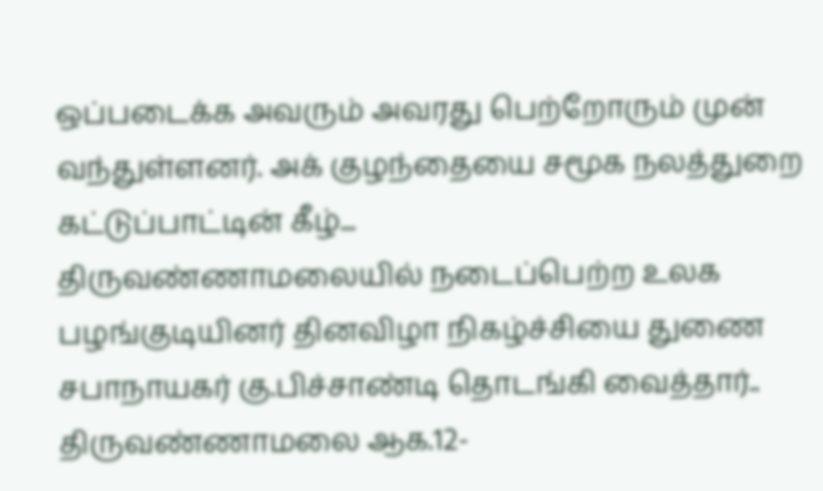ஒப்படைக்க அவரும் அவரது பெற்றோரும் முன் வந்துள்ளனர். அக் குழந்தையை சமூக நலத்துறை கட்டுப்பாட்டின் கீழ்...
திருவண்ணாமலையில் நடைப்பெற்ற உலக பழங்குடியினர் தினவிழா நிகழ்ச்சியை துணை சபாநாயகர் கு.பிச்சாண்டி தொடங்கி வைத்தார்..
திருவண்ணாமலை ஆக.12-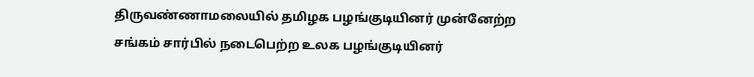திருவண்ணாமலையில் தமிழக பழங்குடியினர் முன்னேற்ற சங்கம் சார்பில் நடைபெற்ற உலக பழங்குடியினர்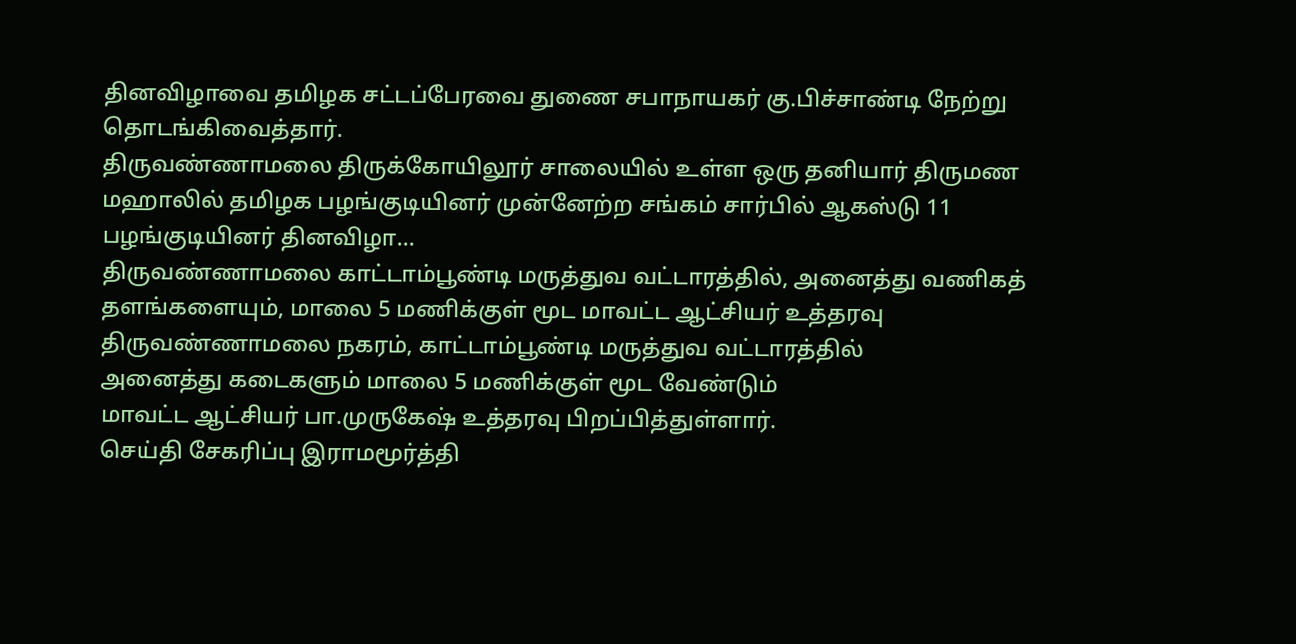தினவிழாவை தமிழக சட்டப்பேரவை துணை சபாநாயகர் கு.பிச்சாண்டி நேற்று தொடங்கிவைத்தார்.
திருவண்ணாமலை திருக்கோயிலூர் சாலையில் உள்ள ஒரு தனியார் திருமண மஹாலில் தமிழக பழங்குடியினர் முன்னேற்ற சங்கம் சார்பில் ஆகஸ்டு 11 பழங்குடியினர் தினவிழா...
திருவண்ணாமலை காட்டாம்பூண்டி மருத்துவ வட்டாரத்தில், அனைத்து வணிகத் தளங்களையும், மாலை 5 மணிக்குள் மூட மாவட்ட ஆட்சியர் உத்தரவு
திருவண்ணாமலை நகரம், காட்டாம்பூண்டி மருத்துவ வட்டாரத்தில்
அனைத்து கடைகளும் மாலை 5 மணிக்குள் மூட வேண்டும்
மாவட்ட ஆட்சியர் பா.முருகேஷ் உத்தரவு பிறப்பித்துள்ளார்.
செய்தி சேகரிப்பு இராமமூர்த்தி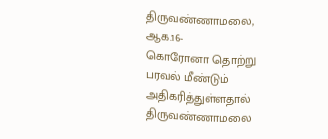திருவண்ணாமலை, ஆக.16-
கொரோனா தொற்று பரவல் மீண்டும் அதிகரித்துள்ளதால் திருவண்ணாமலை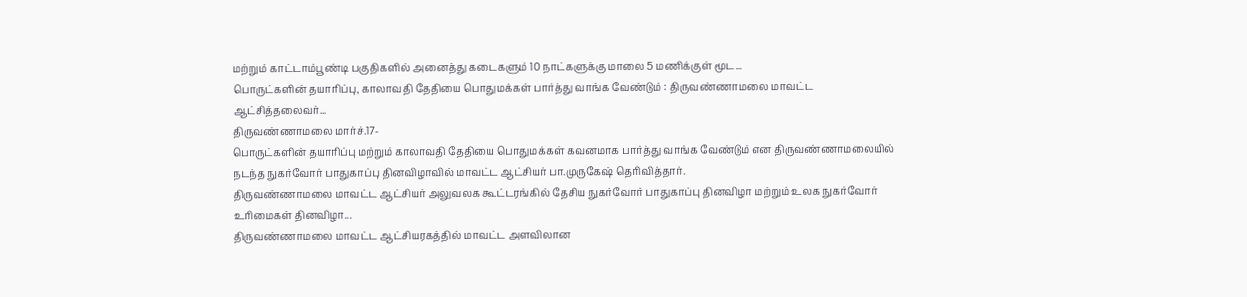மற்றும் காட்டாம்பூண்டி பகுதிகளில் அனைத்து கடைகளும் 10 நாட்களுக்கு மாலை 5 மணிக்குள் மூட...
பொருட்களின் தயாரிப்பு, காலாவதி தேதியை பொதுமக்கள் பார்த்து வாங்க வேண்டும் : திருவண்ணாமலை மாவட்ட ஆட்சித்தலைவர்...
திருவண்ணாமலை மார்ச்.17-
பொருட்களின் தயாரிப்பு மற்றும் காலாவதி தேதியை பொதுமக்கள் கவனமாக பார்த்து வாங்க வேண்டும் என திருவண்ணாமலையில் நடந்த நுகர்வோர் பாதுகாப்பு தினவிழாவில் மாவட்ட ஆட்சியர் பா.முருகேஷ் தெரிவித்தார்.
திருவண்ணாமலை மாவட்ட ஆட்சியர் அலுவலக கூட்டரங்கில் தேசிய நுகர்வோர் பாதுகாப்பு தினவிழா மற்றும் உலக நுகர்வோர் உரிமைகள் தினவிழா...
திருவண்ணாமலை மாவட்ட ஆட்சியரகத்தில் மாவட்ட அளவிலான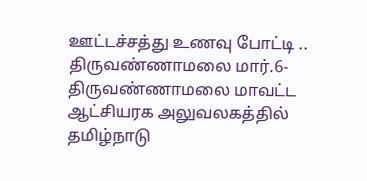ஊட்டச்சத்து உணவு போட்டி ..
திருவண்ணாமலை மார்.6-
திருவண்ணாமலை மாவட்ட ஆட்சியரக அலுவலகத்தில் தமிழ்நாடு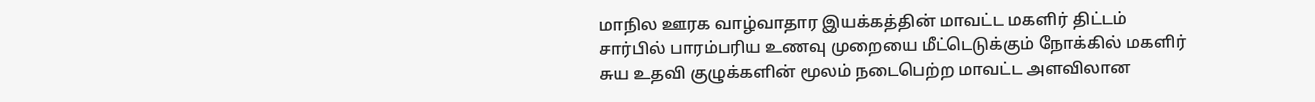மாநில ஊரக வாழ்வாதார இயக்கத்தின் மாவட்ட மகளிர் திட்டம் சார்பில் பாரம்பரிய உணவு முறையை மீட்டெடுக்கும் நோக்கில் மகளிர் சுய உதவி குழுக்களின் மூலம் நடைபெற்ற மாவட்ட அளவிலான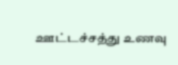ஊட்டச்சத்து உணவு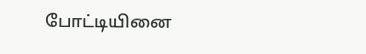போட்டியினை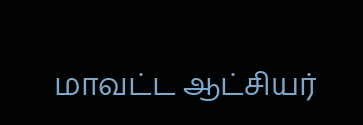மாவட்ட ஆட்சியர்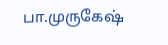பா.முருகேஷ்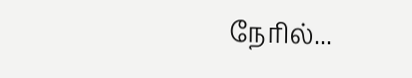நேரில்...